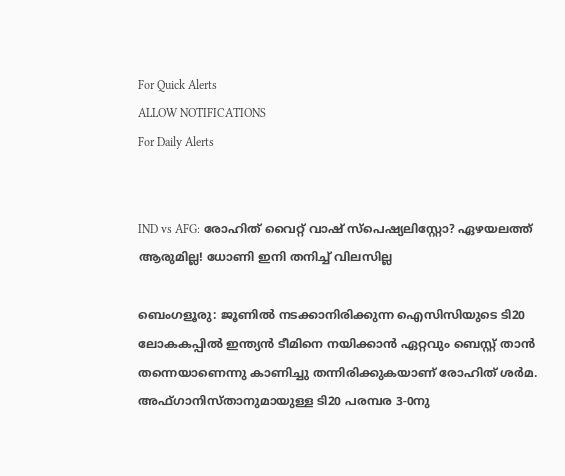For Quick Alerts
ALLOW NOTIFICATIONS
For Daily Alerts


IND vs AFG: രോഹിത് വൈറ്റ് വാഷ് സ്‌പെഷ്യലിസ്റ്റോ? ഏഴയലത്ത് ആരുമില്ല! ധോണി ഇനി തനിച്ച് വിലസില്ല

ബെംഗളൂരു: ജൂണില്‍ നടക്കാനിരിക്കുന്ന ഐസിസിയുടെ ടി20 ലോകകപ്പില്‍ ഇന്ത്യന്‍ ടീമിനെ നയിക്കാന്‍ ഏറ്റവും ബെസ്റ്റ് താന്‍ തന്നെയാണെന്നു കാണിച്ചു തന്നിരിക്കുകയാണ് രോഹിത് ശര്‍മ. അഫ്ഗാനിസ്താനുമായുള്ള ടി20 പരമ്പര 3-0നു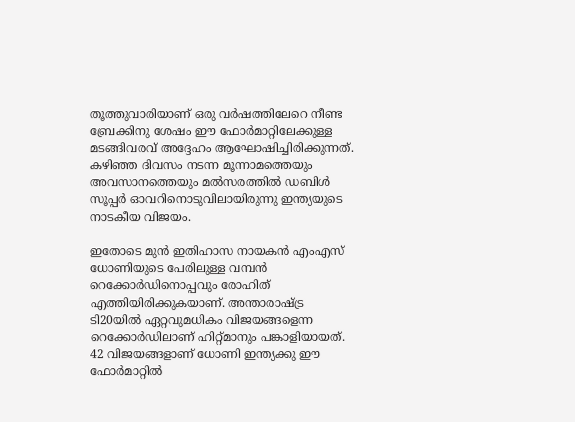തൂത്തുവാരിയാണ് ഒരു വര്‍ഷത്തിലേറെ നീണ്ട ബ്രേക്കിനു ശേഷം ഈ ഫോര്‍മാറ്റിലേക്കുള്ള മടങ്ങിവരവ് അദ്ദേഹം ആഘോഷിച്ചിരിക്കുന്നത്. കഴിഞ്ഞ ദിവസം നടന്ന മൂന്നാമത്തെയും അവസാനത്തെയും മല്‍സരത്തില്‍ ഡബിള്‍ സൂപ്പര്‍ ഓവറിനൊടുവിലായിരുന്നു ഇന്ത്യയുടെ നാടകീയ വിജയം.

ഇതോടെ മുന്‍ ഇതിഹാസ നായകന്‍ എംഎസ് ധോണിയുടെ പേരിലുള്ള വമ്പന്‍ റെക്കോര്‍ഡിനൊപ്പവും രോഹിത് എത്തിയിരിക്കുകയാണ്. അന്താരാഷ്ട്ര ടി20യില്‍ ഏറ്റവുമധികം വിജയങ്ങളെന്ന റെക്കോര്‍ഡിലാണ് ഹിറ്റ്മാനും പങ്കാളിയായത്. 42 വിജയങ്ങളാണ് ധോണി ഇന്ത്യക്കു ഈ ഫോര്‍മാറ്റില്‍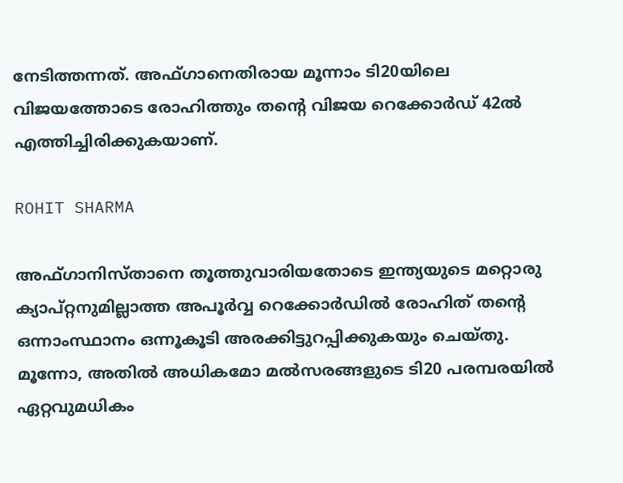നേടിത്തന്നത്. അഫ്ഗാനെതിരായ മൂന്നാം ടി20യിലെ വിജയത്തോടെ രോഹിത്തും തന്റെ വിജയ റെക്കോര്‍ഡ് 42ല്‍ എത്തിച്ചിരിക്കുകയാണ്.

ROHIT SHARMA

അഫ്ഗാനിസ്താനെ തൂത്തുവാരിയതോടെ ഇന്ത്യയുടെ മറ്റൊരു ക്യാപ്റ്റനുമില്ലാത്ത അപൂര്‍വ്വ റെക്കോര്‍ഡില്‍ രോഹിത് തന്റെ ഒന്നാംസ്ഥാനം ഒന്നൂകൂടി അരക്കിട്ടുറപ്പിക്കുകയും ചെയ്തു. മൂന്നോ, അതില്‍ അധികമോ മല്‍സരങ്ങളുടെ ടി20 പരമ്പരയില്‍ ഏറ്റവുമധികം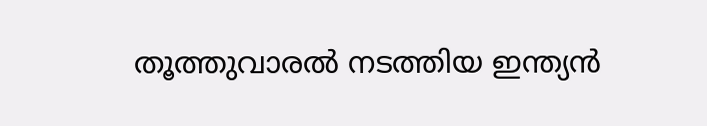തൂത്തുവാരല്‍ നടത്തിയ ഇന്ത്യന്‍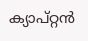ക്യാപ്റ്റന്‍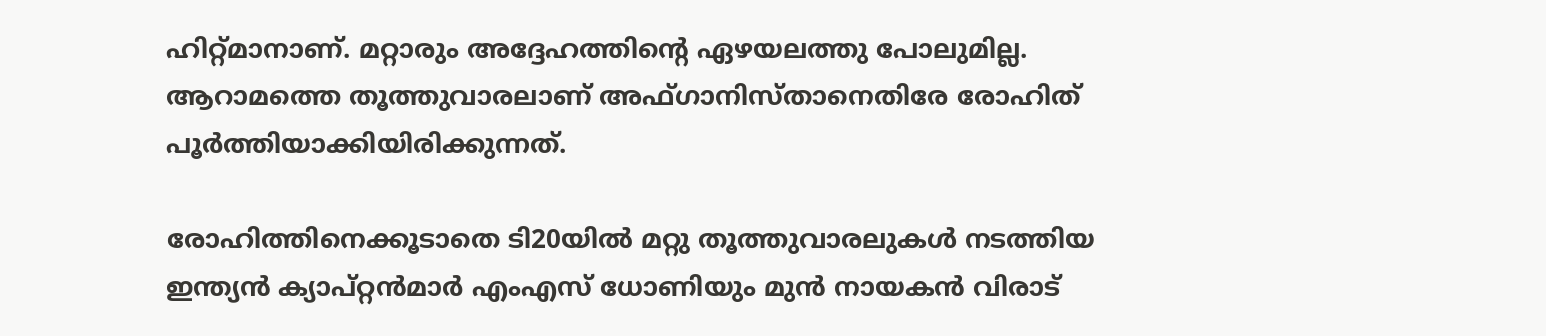ഹിറ്റ്മാനാണ്. മറ്റാരും അദ്ദേഹത്തിന്റെ ഏഴയലത്തു പോലുമില്ല. ആറാമത്തെ തൂത്തുവാരലാണ് അഫ്ഗാനിസ്താനെതിരേ രോഹിത് പൂര്‍ത്തിയാക്കിയിരിക്കുന്നത്.

രോഹിത്തിനെക്കൂടാതെ ടി20യില്‍ മറ്റു തൂത്തുവാരലുകള്‍ നടത്തിയ ഇന്ത്യന്‍ ക്യാപ്റ്റന്‍മാര്‍ എംഎസ് ധോണിയും മുന്‍ നായകന്‍ വിരാട്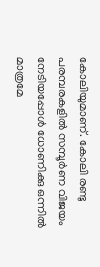കോലിയുമാണ്. കോലി രണ്ടു പരമ്പരകളില്‍ സമ്പൂര്‍ണ വിജയം നേടിയപ്പോള്‍ ധോണിക്കു ഒന്നില്‍ മാത്രമേ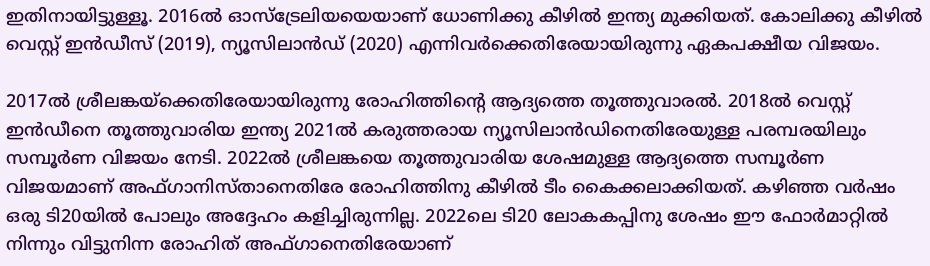ഇതിനായിട്ടുള്ളൂ. 2016ല്‍ ഓസ്‌ട്രേലിയയെയാണ് ധോണിക്കു കീഴില്‍ ഇന്ത്യ മുക്കിയത്. കോലിക്കു കീഴില്‍ വെസ്റ്റ് ഇന്‍ഡീസ് (2019), ന്യൂസിലാന്‍ഡ് (2020) എന്നിവര്‍ക്കെതിരേയായിരുന്നു ഏകപക്ഷീയ വിജയം.

2017ല്‍ ശ്രീലങ്കയ്‌ക്കെതിരേയായിരുന്നു രോഹിത്തിന്റെ ആദ്യത്തെ തൂത്തുവാരല്‍. 2018ല്‍ വെസ്റ്റ് ഇന്‍ഡീനെ തൂത്തുവാരിയ ഇന്ത്യ 2021ല്‍ കരുത്തരായ ന്യൂസിലാന്‍ഡിനെതിരേയുള്ള പരമ്പരയിലും സമ്പൂര്‍ണ വിജയം നേടി. 2022ല്‍ ശ്രീലങ്കയെ തൂത്തുവാരിയ ശേഷമുള്ള ആദ്യത്തെ സമ്പൂര്‍ണ വിജയമാണ് അഫ്ഗാനിസ്താനെതിരേ രോഹിത്തിനു കീഴില്‍ ടീം കൈക്കലാക്കിയത്. കഴിഞ്ഞ വര്‍ഷം ഒരു ടി20യില്‍ പോലും അദ്ദേഹം കളിച്ചിരുന്നില്ല. 2022ലെ ടി20 ലോകകപ്പിനു ശേഷം ഈ ഫോര്‍മാറ്റില്‍ നിന്നും വിട്ടുനിന്ന രോഹിത് അഫ്ഗാനെതിരേയാണ്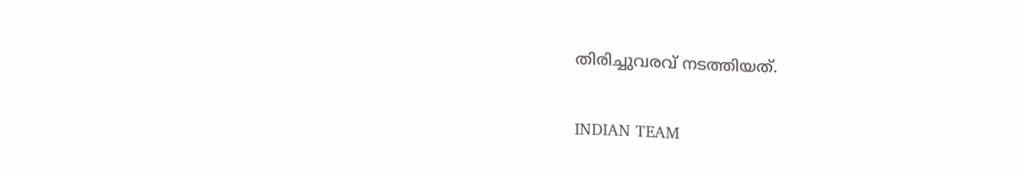തിരിച്ചുവരവ് നടത്തിയത്.

INDIAN TEAM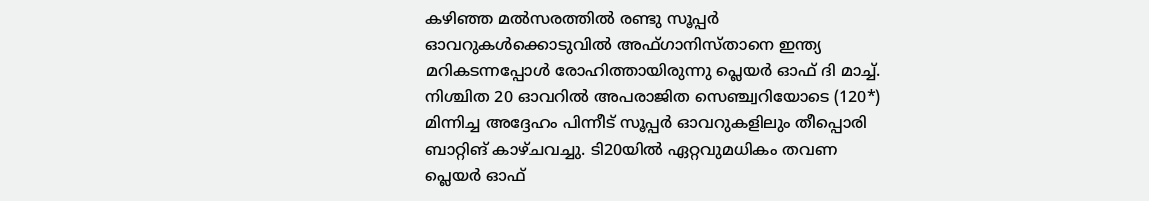കഴിഞ്ഞ മല്‍സരത്തില്‍ രണ്ടു സൂപ്പര്‍ ഓവറുകള്‍ക്കൊടുവില്‍ അഫ്ഗാനിസ്താനെ ഇന്ത്യ മറികടന്നപ്പോള്‍ രോഹിത്തായിരുന്നു പ്ലെയര്‍ ഓഫ് ദി മാച്ച്. നിശ്ചിത 20 ഓവറില്‍ അപരാജിത സെഞ്ച്വറിയോടെ (120*) മിന്നിച്ച അദ്ദേഹം പിന്നീട് സൂപ്പര്‍ ഓവറുകളിലും തീപ്പൊരി ബാറ്റിങ് കാഴ്ചവച്ചു. ടി20യില്‍ ഏറ്റവുമധികം തവണ പ്ലെയര്‍ ഓഫ്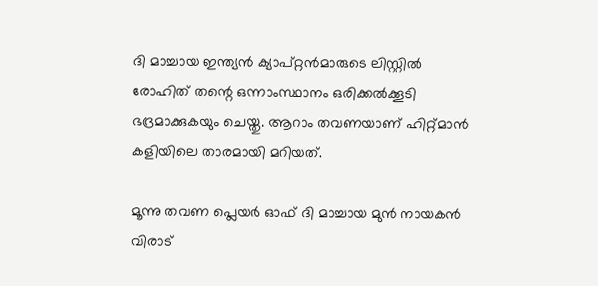ദി മാച്ചായ ഇന്ത്യന്‍ ക്യാപ്റ്റന്‍മാരുടെ ലിസ്റ്റില്‍ രോഹിത് തന്റെ ഒന്നാംസ്ഥാനം ഒരിക്കല്‍ക്കൂടി ഭദ്രമാക്കുകയും ചെയ്തു. ആറാം തവണയാണ് ഹിറ്റ്മാന്‍ കളിയിലെ താരമായി മറിയത്.

മൂന്നു തവണ പ്ലെയര്‍ ഓഫ് ദി മാച്ചായ മുന്‍ നായകന്‍ വിരാട്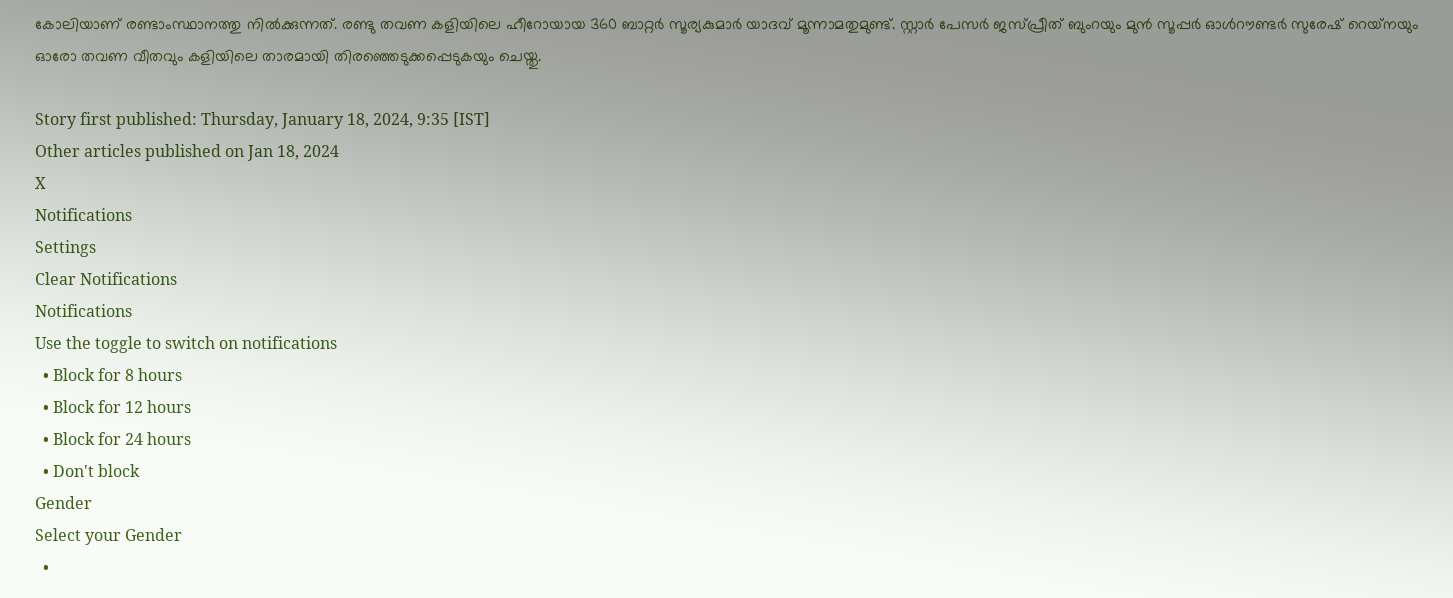കോലിയാണ് രണ്ടാംസ്ഥാനത്തു നില്‍ക്കുന്നത്. രണ്ടു തവണ കളിയിലെ ഹീറോയായ 360 ബാറ്റര്‍ സൂര്യകുമാര്‍ യാദവ് മൂന്നാമതുമുണ്ട്. സ്റ്റാര്‍ പേസര്‍ ജസ്പ്രീത് ബുംറയും മുന്‍ സൂപ്പര്‍ ഓള്‍റൗണ്ടര്‍ സുരേഷ് റെയ്‌നയും ഓരോ തവണ വീതവും കളിയിലെ താരമായി തിരഞ്ഞെടുക്കപ്പെടുകയും ചെയ്തു.

Story first published: Thursday, January 18, 2024, 9:35 [IST]
Other articles published on Jan 18, 2024
X
Notifications
Settings
Clear Notifications
Notifications
Use the toggle to switch on notifications
  • Block for 8 hours
  • Block for 12 hours
  • Block for 24 hours
  • Don't block
Gender
Select your Gender
  •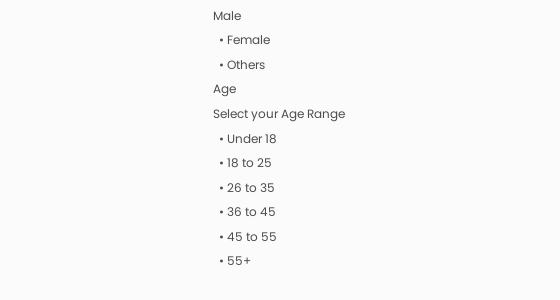Male
  • Female
  • Others
Age
Select your Age Range
  • Under 18
  • 18 to 25
  • 26 to 35
  • 36 to 45
  • 45 to 55
  • 55+